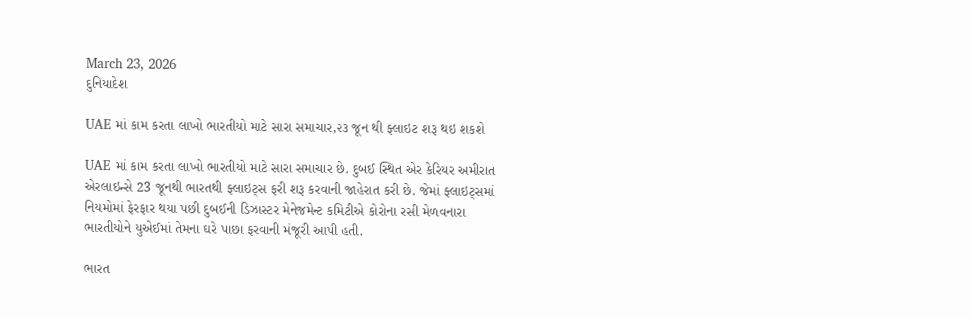March 23, 2026
દુનિયાદેશ

UAE માં કામ કરતા લાખો ભારતીયો માટે સારા સમાચાર,૨૩ જૂન થી ફ્લાઇટ શરૂ થઇ શકશે

UAE માં કામ કરતા લાખો ભારતીયો માટે સારા સમાચાર છે. દુબઈ સ્થિત એર કેરિયર અમીરાત એરલાઇન્સે 23 જૂનથી ભારતથી ફ્લાઇટ્સ ફરી શરૂ કરવાની જાહેરાત કરી છે. જેમાં ફ્લાઇટ્સમાં નિયમોમાં ફેરફાર થયા પછી દુબઈની ડિઝાસ્ટર મેનેજમેન્ટ કમિટીએ કોરોના રસી મેળવનારા ભારતીયોને યુએઈમાં તેમના ઘરે પાછા ફરવાની મંજૂરી આપી હતી.

ભારત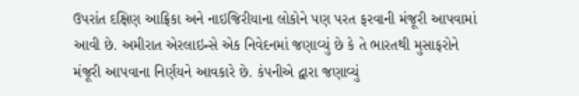ઉપરાંત દક્ષિણ આફ્રિકા અને નાઇજિરીયાના લોકોને પણ પરત ફરવાની મંજૂરી આપવામાં આવી છે. અમીરાત એરલાઇન્સે એક નિવેદનમાં જણાવ્યું છે કે તે ભારતથી મુસાફરોને મંજૂરી આપવાના નિર્ણયને આવકારે છે. કંપનીએ દ્વારા જણાવ્યું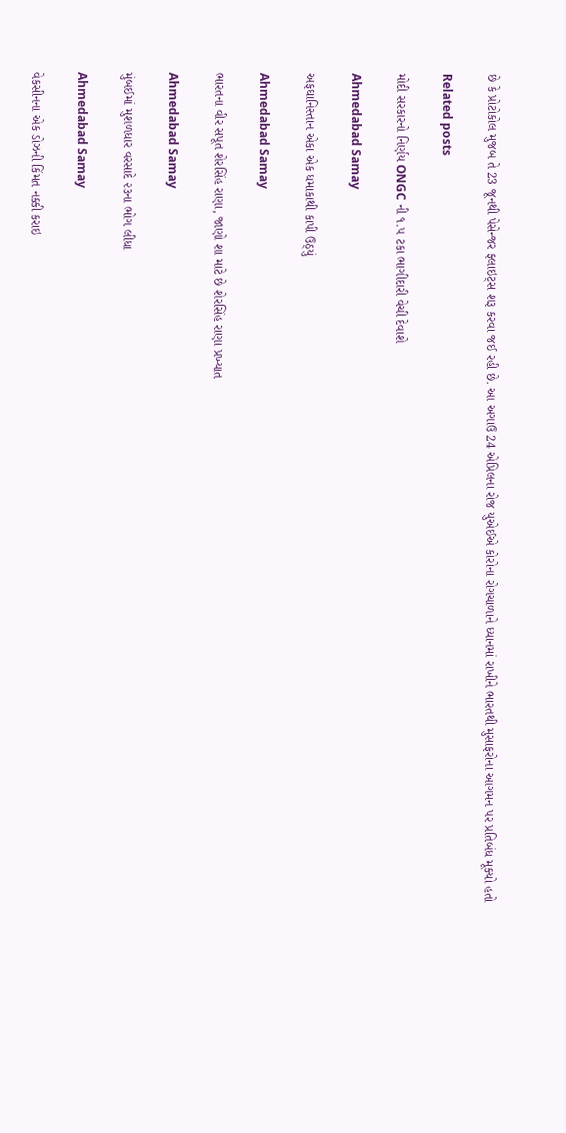છે કે પ્રોટોકોલ મુજબ તે 23 જૂનથી પેસેન્જર ફ્લાઇટ્સ શરૂ કરવા જઈ રહી છે. આ અગાઉ 24 એપ્રિલના રોજ યુએઈએ કોરોના રોગચાળાને ધ્યાનમાં રાખીને ભારતથી મુસાફરોના આગમન પર પ્રતિબંધ મૂક્યો હતો

Related posts

મોદી સરકારનો નિર્ણય ONGC ની ૧.૫ ટકા ભાગીદારી વેચી દેવાશે

Ahmedabad Samay

અફઘાનિસ્તાન એકા એક ધમાકાથી કાપી ઉઠ્યું

Ahmedabad Samay

ભારતના વીર સપૂત શેરસિંહ રાણા, જાણો શા માટે છે શેરસિંહ રાણા પ્રખ્યાત

Ahmedabad Samay

મુંબઈમાં મુશળધાર વરસાદે ૨૩ના ભોગ લીધા

Ahmedabad Samay

વેકસીનના એક ડોઝની કિંમત નક્કી કરાઇ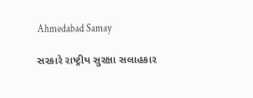Ahmedabad Samay

સરકારે રાષ્ટ્રીય સુરક્ષા સલાહકાર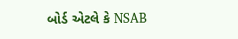બોર્ડ એટલે કે NSAB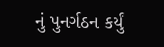નું પુનર્ગઠન કર્યું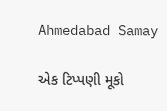Ahmedabad Samay

એક ટિપ્પણી મૂકો